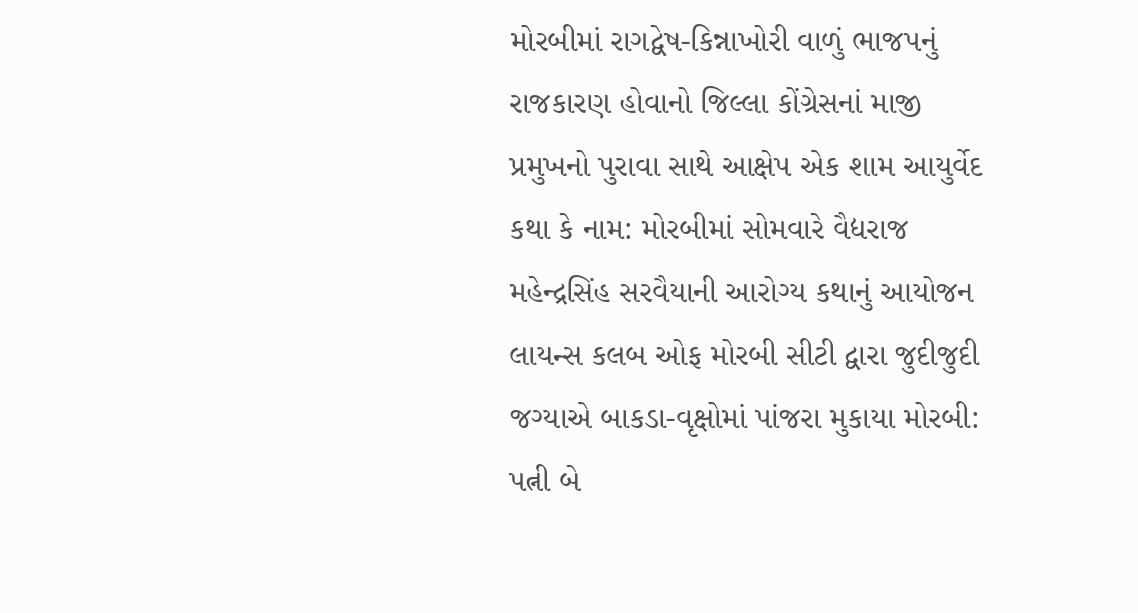મોરબીમાં રાગદ્વેષ-કિન્નાખોરી વાળું ભાજપનું રાજકારણ હોવાનો જિલ્લા કોંગ્રેસનાં માજી પ્રમુખનો પુરાવા સાથે આક્ષેપ એક શામ આયુર્વેદ કથા કે નામ: મોરબીમાં સોમવારે વૈદ્યરાજ મહેન્દ્રસિંહ સરવૈયાની આરોગ્ય કથાનું આયોજન લાયન્સ કલબ ઓફ મોરબી સીટી દ્વારા જુદીજુદી જગ્યાએ બાકડા-વૃક્ષોમાં પાંજરા મુકાયા મોરબી: પત્ની બે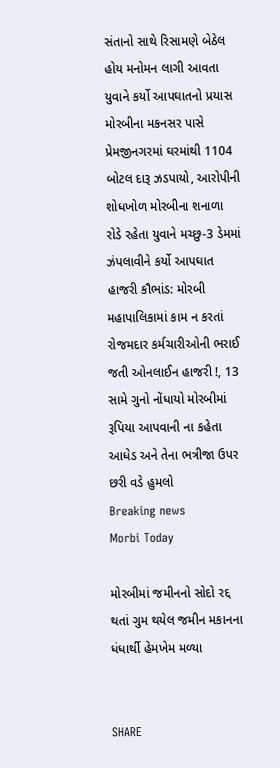સંતાનો સાથે રિસામણે બેઠેલ હોય મનોમન લાગી આવતા યુવાને કર્યો આપઘાતનો પ્રયાસ મોરબીના મકનસર પાસે પ્રેમજીનગરમાં ઘરમાંથી 1104 બોટલ દારૂ ઝડપાયો, આરોપીની શોધખોળ મોરબીના શનાળા રોડે રહેતા યુવાને મચ્છુ-3 ડેમમાં ઝંપલાવીને કર્યો આપઘાત હાજરી કૌભાંડ: મોરબી મહાપાલિકામાં કામ ન કરતાં રોજમદાર કર્મચારીઓની ભરાઈ જતી ઓનલાઈન હાજરી !, 13 સામે ગુનો નોંધાયો મોરબીમાં રૂપિયા આપવાની ના કહેતા આધેડ અને તેના ભત્રીજા ઉપર છરી વડે હુમલો
Breaking news
Morbi Today

મોરબીમાં જમીનનો સોદો રદ્દ થતાં ગુમ થયેલ જમીન મકાનના ધંધાર્થી હેમખેમ મળ્યા


SHARE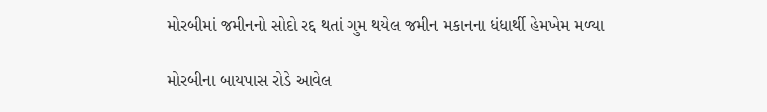મોરબીમાં જમીનનો સોદો રદ્દ થતાં ગુમ થયેલ જમીન મકાનના ધંધાર્થી હેમખેમ મળ્યા

મોરબીના બાયપાસ રોડે આવેલ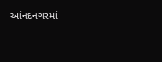આંનદનગરમાં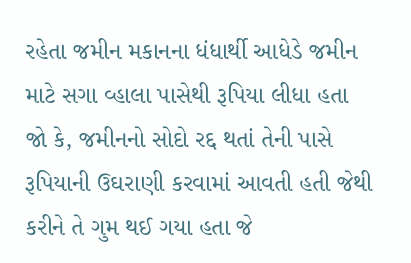રહેતા જમીન મકાનના ધંધાર્થી આધેડે જમીન માટે સગા વ્હાલા પાસેથી રૂપિયા લીધા હતા જો કે, જમીનનો સોદો રદ્દ થતાં તેની પાસે રૂપિયાની ઉઘરાણી કરવામાં આવતી હતી જેથી કરીને તે ગુમ થઈ ગયા હતા જે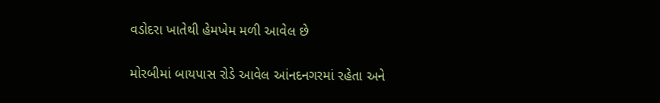વડોદરા ખાતેથી હેમખેમ મળી આવેલ છે

મોરબીમાં બાયપાસ રોડે આવેલ આંનદનગરમાં રહેતા અને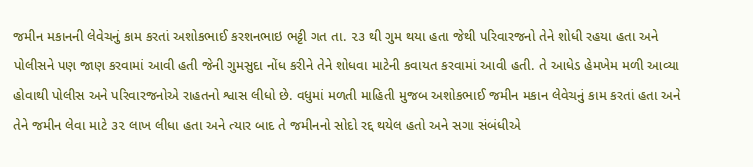જમીન મકાનની લેવેચનું કામ કરતાં અશોકભાઈ કરશનભાઇ ભટ્ટી ગત તા. ૨૩ થી ગુમ થયા હતા જેથી પરિવારજનો તેને શોધી રહયા હતા અને પોલીસને પણ જાણ કરવામાં આવી હતી જેની ગુમસુદા નોંધ કરીને તેને શોધવા માટેની કવાયત કરવામાં આવી હતી. તે આધેડ હેમખેમ મળી આવ્યા હોવાથી પોલીસ અને પરિવારજનોએ રાહતનો શ્વાસ લીધો છે. વધુમાં મળતી માહિતી મુજબ અશોકભાઈ જમીન મકાન લેવેચનું કામ કરતાં હતા અને તેને જમીન લેવા માટે ૩૨ લાખ લીધા હતા અને ત્યાર બાદ તે જમીનનો સોદો રદ્દ થયેલ હતો અને સગા સંબંધીએ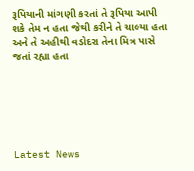રૂપિયાની માંગણી કરતાં તે રૂપિયા આપી શકે તેમ ન હતા જેથી કરીને તે ચાલ્યા હતા અને તે અહીથી વડોદરા તેના મિત્ર પાસે જતાં રહ્યા હતા






Latest News